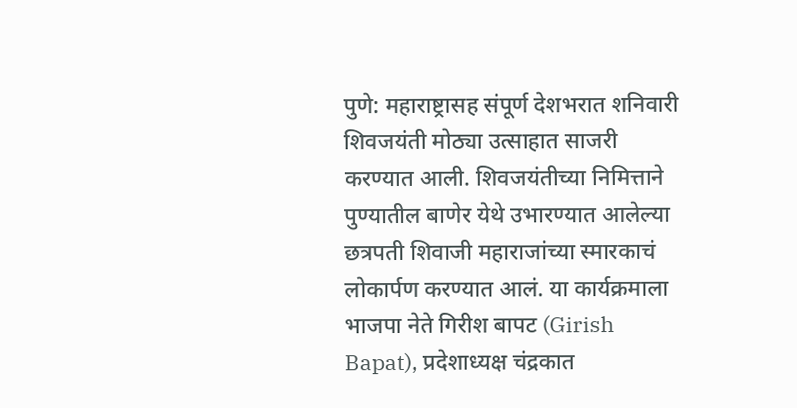पुणे: महाराष्ट्रासह संपूर्ण देशभरात शनिवारी शिवजयंती मोठ्या उत्साहात साजरी करण्यात आली. शिवजयंतीच्या निमित्ताने पुण्यातील बाणेर येथे उभारण्यात आलेल्या छत्रपती शिवाजी महाराजांच्या स्मारकाचं लोकार्पण करण्यात आलं. या कार्यक्रमाला भाजपा नेते गिरीश बापट (Girish Bapat), प्रदेशाध्यक्ष चंद्रकात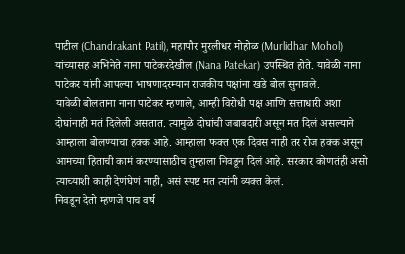पाटील (Chandrakant Patil), महापौर मुरलीधर मोहोळ (Murlidhar Mohol) यांच्यासह अभिनेते नाना पाटेकरदेखील (Nana Patekar) उपस्थित होते. यावेळी नाना पाटेकर यांनी आपल्या भाषणादरम्यान राजकीय पक्षांना खडे बोल सुनावले.
यावेळी बोलताना नाना पाटेकर म्हणाले, आम्ही विरोधी पक्ष आणि सत्ताधारी अशा दोघांनाही मतं दिलेली असतात. त्यामुळे दोघांची जबाबदारी असून मत दिलं असल्याने आम्हाला बोलण्याचा हक्क आहे. आम्हाला फक्त एक दिवस नाही तर रोज हक्क असून आमच्या हिताची कामं करण्यासाठीच तुम्हाला निवडून दिलं आहे. सरकार कोणतंही असो त्याच्याशी काही देणंघेणं नाही, असं स्पष्ट मत त्यांनी व्यक्त केलं.
निवडून देतो म्हणजे पाच वर्ष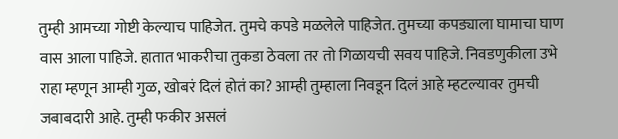तुम्ही आमच्या गोष्टी केल्याच पाहिजेत. तुमचे कपडे मळलेले पाहिजेत. तुमच्या कपड्याला घामाचा घाण वास आला पाहिजे. हातात भाकरीचा तुकडा ठेवला तर तो गिळायची सवय पाहिजे. निवडणुकीला उभे राहा म्हणून आम्ही गुळ, खोबरं दिलं होतं का? आम्ही तुम्हाला निवडून दिलं आहे म्हटल्यावर तुमची जबाबदारी आहे. तुम्ही फकीर असलं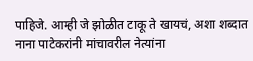पाहिजे. आम्ही जे झोळीत टाकू ते खायचं, अशा शब्दात नाना पाटेकरांनी मांचावरील नेत्यांना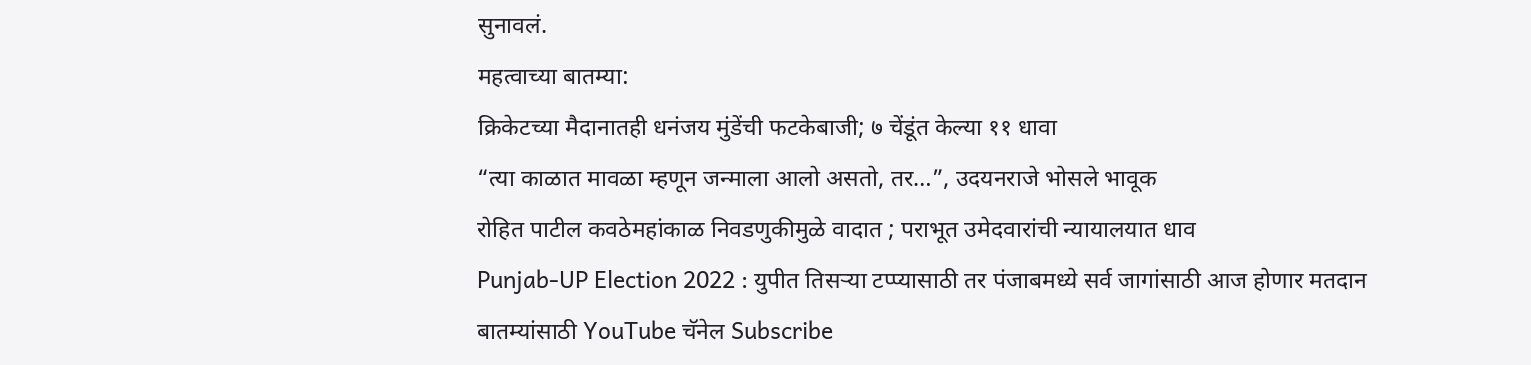सुनावलं.
महत्वाच्या बातम्या:
क्रिकेटच्या मैदानातही धनंजय मुंडेंची फटकेबाजी; ७ चेंडूंत केल्या ११ धावा
“त्या काळात मावळा म्हणून जन्माला आलो असतो, तर…”, उदयनराजे भोसले भावूक
रोहित पाटील कवठेमहांकाळ निवडणुकीमुळे वादात ; पराभूत उमेदवारांची न्यायालयात धाव
Punjab-UP Election 2022 : युपीत तिसऱ्या टप्प्यासाठी तर पंजाबमध्ये सर्व जागांसाठी आज होणार मतदान
बातम्यांसाठी YouTube चॅनेल Subscribe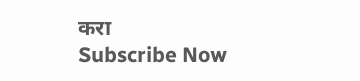करा
Subscribe Now